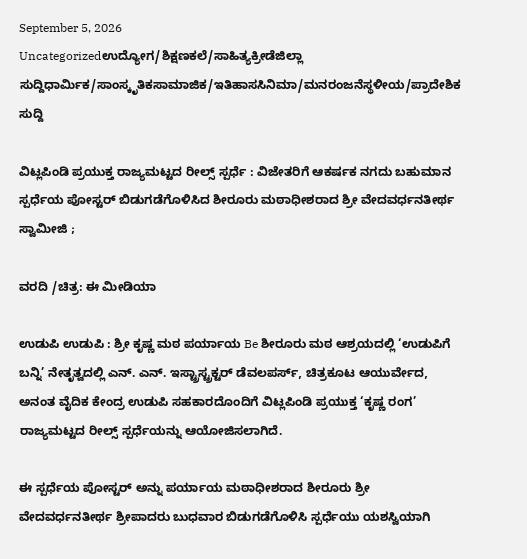September 5, 2026
Uncategorizedಉದ್ಯೋಗ/ಶಿಕ್ಷಣಕಲೆ/ಸಾಹಿತ್ಯಕ್ರೀಡೆಜಿಲ್ಲಾ ಸುದ್ದಿಧಾರ್ಮಿಕ/ಸಾಂಸ್ಕೃತಿಕಸಾಮಾಜಿಕ/ಇತಿಹಾಸಸಿನಿಮಾ/ಮನರಂಜನೆಸ್ಥಳೀಯ/ಪ್ರಾದೇಶಿಕ ಸುದ್ದಿ

ವಿಟ್ಲಪಿಂಡಿ ಪ್ರಯುಕ್ತ ರಾಜ್ಯಮಟ್ಟದ ರೀಲ್ಸ್ ಸ್ಪರ್ಧೆ : ವಿಜೇತರಿಗೆ ಆಕರ್ಷಕ ನಗದು ಬಹುಮಾನ ಸ್ಪರ್ಧೆಯ ಪೋಸ್ಟರ್ ಬಿಡುಗಡೆಗೊಳಿಸಿದ ಶೀರೂರು ಮಠಾಧೀಶರಾದ ಶ್ರೀ ವೇದವರ್ಧನತೀರ್ಥ ಸ್ವಾಮೀಜಿ ;

ವರದಿ /ಚಿತ್ರ: ಈ ಮೀಡಿಯಾ

ಉಡುಪಿ ಉಡುಪಿ : ಶ್ರೀ ಕೃಷ್ಣ ಮಠ ಪರ್ಯಾಯ Be ಶೀರೂರು ಮಠ ಆಶ್ರಯದಲ್ಲಿ ‘ಉಡುಪಿಗೆ ಬನ್ನಿ’ ನೇತೃತ್ವದಲ್ಲಿ ಎನ್. ಎನ್. ಇಸ್ಟ್ರಾಸ್ಟ್ರಕ್ಟರ್ ಡೆವಲಪರ್ಸ್, ಚಿತ್ರಕೂಟ ಆಯುರ್ವೇದ, ಅನಂತ ವೈದಿಕ ಕೇಂದ್ರ ಉಡುಪಿ ಸಹಕಾರದೊಂದಿಗೆ ವಿಟ್ಲಪಿಂಡಿ ಪ್ರಯುಕ್ತ ‘ಕೃಷ್ಣ ರಂಗ’ ರಾಜ್ಯಮಟ್ಟದ ರೀಲ್ಸ್ ಸ್ಪರ್ಧೆಯನ್ನು ಆಯೋಜಿಸಲಾಗಿದೆ.

ಈ ಸ್ಪರ್ಧೆಯ ಪೋಸ್ಟರ್ ಅನ್ನು ಪರ್ಯಾಯ ಮಠಾಧೀಶರಾದ ಶೀರೂರು ಶ್ರೀ ವೇದವರ್ಧನತೀರ್ಥ ಶ್ರೀಪಾದರು ಬುಧವಾರ ಬಿಡುಗಡೆಗೊಳಿಸಿ ಸ್ಪರ್ಧೆಯು ಯಶಸ್ವಿಯಾಗಿ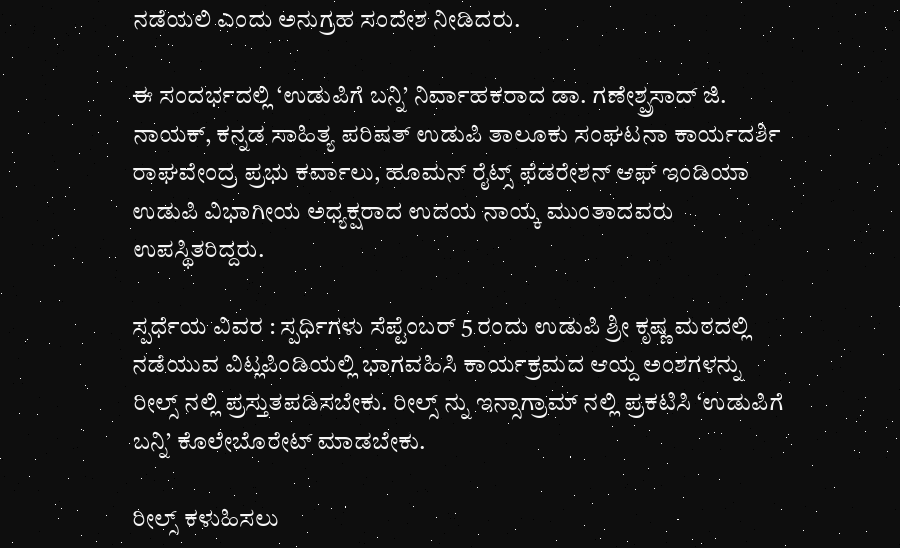ನಡೆಯಲಿ ಎಂದು ಅನುಗ್ರಹ ಸಂದೇಶ ನೀಡಿದರು.

ಈ ಸಂದರ್ಭದಲ್ಲಿ ‘ಉಡುಪಿಗೆ ಬನ್ನಿ’ ನಿರ್ವಾಹಕರಾದ ಡಾ. ಗಣೇಶ್ಪ್ರಸಾದ್ ಜಿ. ನಾಯಕ್, ಕನ್ನಡ ಸಾಹಿತ್ಯ ಪರಿಷತ್ ಉಡುಪಿ ತಾಲೂಕು ಸಂಘಟನಾ ಕಾರ್ಯದರ್ಶಿ ರಾಘವೇಂದ್ರ ಪ್ರಭು ಕರ್ವಾಲು, ಹೂಮನ್ ರೈಟ್ಸ್ ಫೆಡರೇಶನ್ ಆಫ್ ಇಂಡಿಯಾ ಉಡುಪಿ ವಿಭಾಗೀಯ ಅಧ್ಯಕ್ಷರಾದ ಉದಯ ನಾಯ್ಕ ಮುಂತಾದವರು ಉಪಸ್ಥಿತರಿದ್ದರು.

ಸ್ಪರ್ಧೆಯ ವಿವರ : ಸ್ಪರ್ಧಿಗಳು ಸೆಪ್ಟೆಂಬರ್ 5 ರಂದು ಉಡುಪಿ ಶ್ರೀ ಕೃಷ್ಣ ಮಠದಲ್ಲಿ ನಡೆಯುವ ವಿಟ್ಲಪಿಂಡಿಯಲ್ಲಿ ಭಾಗವಹಿಸಿ ಕಾರ್ಯಕ್ರಮದ ಆಯ್ದ ಅಂಶಗಳನ್ನು ರೀಲ್ಸ್ ನಲ್ಲಿ ಪ್ರಸ್ತುತಪಡಿಸಬೇಕು. ರೀಲ್ಸ್ ನ್ನು ಇನ್ಸಾಗ್ರಾಮ್ ನಲ್ಲಿ ಪ್ರಕಟಿಸಿ ‘ಉಡುಪಿಗೆ ಬನ್ನಿ’ ಕೊಲೇಬೊರೇಟ್ ಮಾಡಬೇಕು.

ರೀಲ್ಸ್ ಕಳುಹಿಸಲು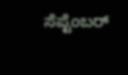ಸೆಪ್ಟೆಂಬರ್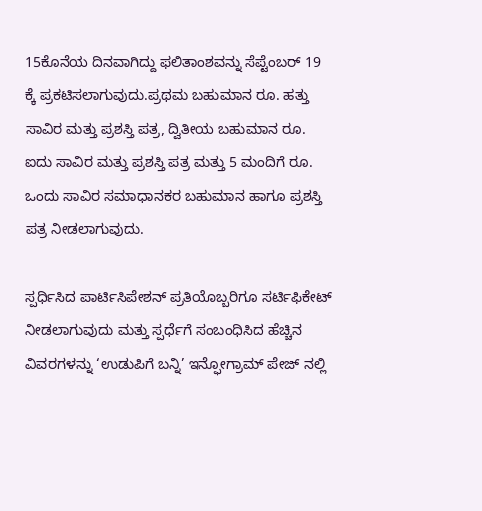15ಕೊನೆಯ ದಿನವಾಗಿದ್ದು ಫಲಿತಾಂಶವನ್ನು ಸೆಪ್ಟೆಂಬರ್ 19 ಕ್ಕೆ ಪ್ರಕಟಿಸಲಾಗುವುದು.ಪ್ರಥಮ ಬಹುಮಾನ ರೂ. ಹತ್ತು ಸಾವಿರ ಮತ್ತು ಪ್ರಶಸ್ತಿ ಪತ್ರ, ದ್ವಿತೀಯ ಬಹುಮಾನ ರೂ. ಐದು ಸಾವಿರ ಮತ್ತು ಪ್ರಶಸ್ತಿ ಪತ್ರ ಮತ್ತು 5 ಮಂದಿಗೆ ರೂ. ಒಂದು ಸಾವಿರ ಸಮಾಧಾನಕರ ಬಹುಮಾನ ಹಾಗೂ ಪ್ರಶಸ್ತಿ ಪತ್ರ ನೀಡಲಾಗುವುದು.

ಸ್ಪರ್ಧಿಸಿದ ಪಾರ್ಟಿಸಿಪೇಶನ್ ಪ್ರತಿಯೊಬ್ಬರಿಗೂ ಸರ್ಟಿಫಿಕೇಟ್ ನೀಡಲಾಗುವುದು ಮತ್ತು ಸ್ಪರ್ಧೆಗೆ ಸಂಬಂಧಿಸಿದ ಹೆಚ್ಚಿನ ವಿವರಗಳನ್ನು ‘ಉಡುಪಿಗೆ ಬನ್ನಿ’ ಇನ್ಫೋಗ್ರಾಮ್ ಪೇಜ್ ನಲ್ಲಿ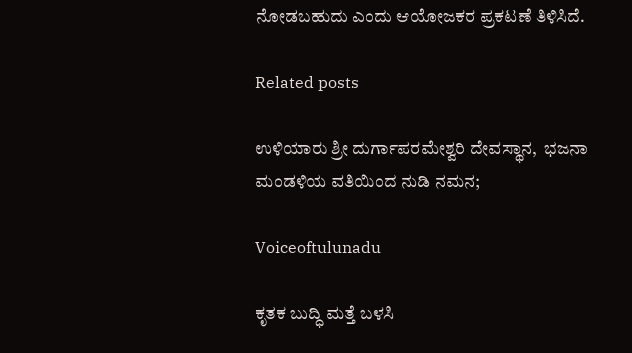ನೋಡಬಹುದು ಎಂದು ಆಯೋಜಕರ ಪ್ರಕಟಣೆ ತಿಳಿಸಿದೆ.

Related posts

ಉಳಿಯಾರು ಶ್ರೀ ದುರ್ಗಾಪರಮೇಶ್ವರಿ ದೇವಸ್ಥಾನ,  ಭಜನಾ ಮಂಡಳಿಯ ವತಿಯಿಂದ ನುಡಿ ನಮನ;

Voiceoftulunadu

ಕೃತಕ ಬುದ್ಧಿ ಮತ್ತೆ ಬಳಸಿ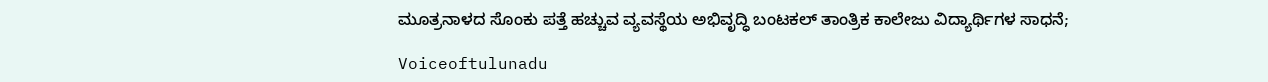ಮೂತ್ರನಾಳದ ಸೊಂಕು ಪತ್ತೆ ಹಚ್ಚುವ ವ್ಯವಸ್ಥೆಯ ಅಭಿವೃದ್ಧಿ ಬಂಟಕಲ್ ತಾಂತ್ರಿಕ ಕಾಲೇಜು ವಿದ್ಯಾರ್ಥಿಗಳ ಸಾಧನೆ;

Voiceoftulunadu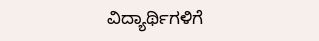ವಿದ್ಯಾರ್ಥಿಗಳಿಗೆ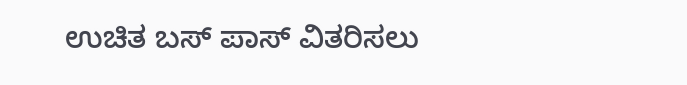ಉಚಿತ ಬಸ್ ಪಾಸ್ ವಿತರಿಸಲು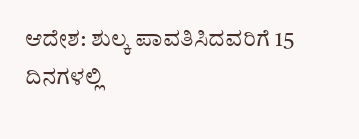ಆದೇಶ: ಶುಲ್ಕ ಪಾವತಿಸಿದವರಿಗೆ 15 ದಿನಗಳಲ್ಲಿ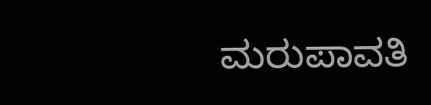ಮರುಪಾವತಿ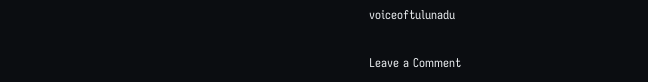voiceoftulunadu

Leave a Comment